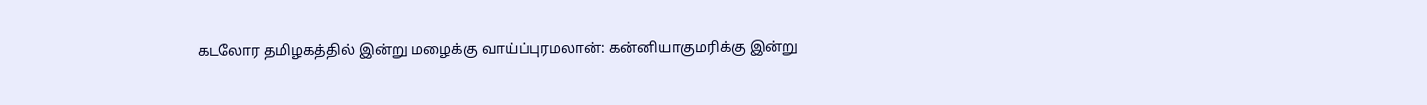கடலோர தமிழகத்தில் இன்று மழைக்கு வாய்ப்புரமலான்: கன்னியாகுமரிக்கு இன்று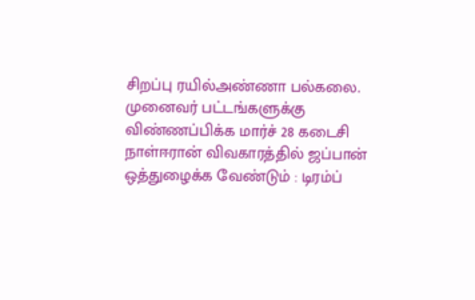சிறப்பு ரயில்அண்ணா பல்கலை. முனைவர் பட்டங்களுக்கு விண்ணப்பிக்க மார்ச் 28 கடைசி நாள்ஈரான் விவகாரத்தில் ஜப்பான் ஒத்துழைக்க வேண்டும் : டிரம்ப்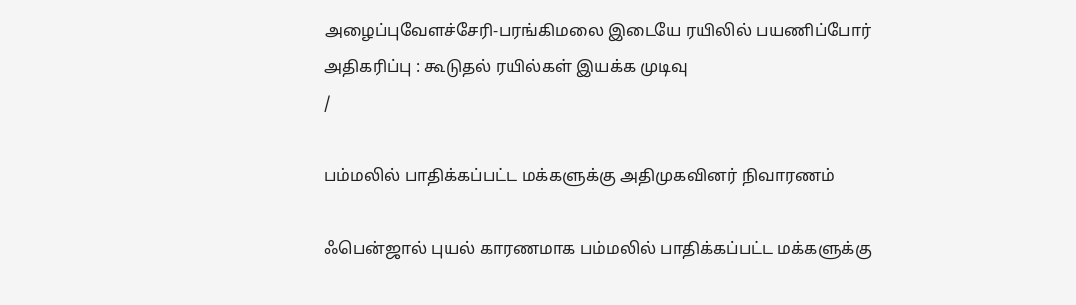அழைப்புவேளச்சேரி-பரங்கிமலை இடையே ரயிலில் பயணிப்போர் அதிகரிப்பு : கூடுதல் ரயில்கள் இயக்க முடிவு
/

பம்மலில் பாதிக்கப்பட்ட மக்களுக்கு அதிமுகவினர் நிவாரணம்

ஃபென்ஜால் புயல் காரணமாக பம்மலில் பாதிக்கப்பட்ட மக்களுக்கு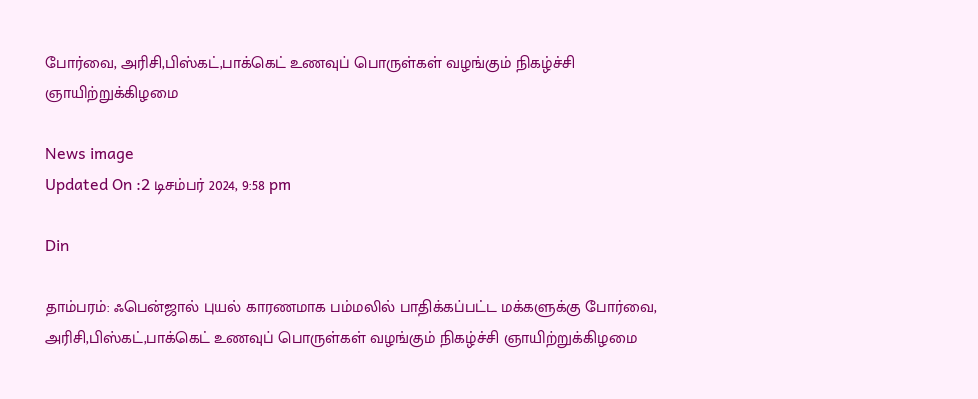போர்வை, அரிசி,பிஸ்கட்,பாக்கெட் உணவுப் பொருள்கள் வழங்கும் நிகழ்ச்சி ஞாயிற்றுக்கிழமை

News image
Updated On :2 டிசம்பர் 2024, 9:58 pm

Din

தாம்பரம்: ஃபென்ஜால் புயல் காரணமாக பம்மலில் பாதிக்கப்பட்ட மக்களுக்கு போர்வை, அரிசி,பிஸ்கட்,பாக்கெட் உணவுப் பொருள்கள் வழங்கும் நிகழ்ச்சி ஞாயிற்றுக்கிழமை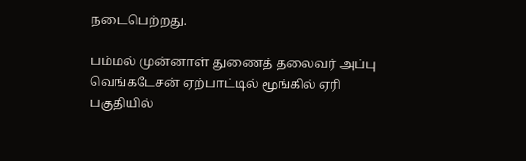நடைபெற்றது.

பம்மல் முன்னாள் துணைத் தலைவர் அப்பு வெங்கடேசன் ஏற்பாட்டில் மூங்கில் ஏரி பகுதியில்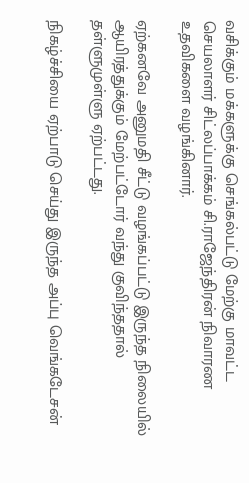வசிக்கும் மக்களுக்கு செங்கல்பட்டு மேற்கு மாவட்ட செயலாளர் சிட்லப்பாக்கம் சி.ராஜேந்திரன் நிவாரண உதவிகளை வழங்கினார்.

ஏற்கனவே அனுமதி சீட்டு வழங்கப்பட்டு இருந்த நிலையில் ஆயிரத்துக்கும் மேற்பட்டோர் வந்து குவிந்ததால் தள்ளுமுள்ளு ஏற்பட்டது.

நிகழ்ச்சியை ஏற்பாடு செய்து இருந்த அப்பு வெங்கடேசன்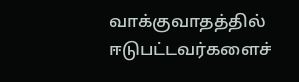வாக்குவாதத்தில் ஈடுபட்டவர்களைச்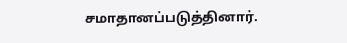சமாதானப்படுத்தினார்.